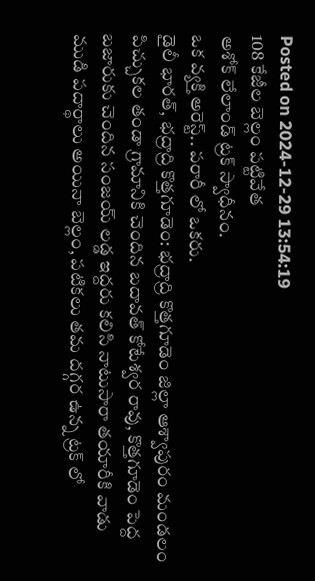Posted on 2024-12-29 13:54:19
108 కేజీల బెల్లం పట్టివేత
అశోక్ లేలాండ్ ట్రక్ స్వాధీనం.
ఒక వ్యక్తి అరెస్ట్.. పరారీ లో ఒకరు.
డైలీ భారత్, భద్రాద్రి కొత్తగూడెం: భద్రాద్రి కొత్తగూడెం జిల్లా ఆశ్వాపురం మండలం పిచ్చుకల తండా గ్రామానికి చెందిన బదావత్ కోటేశ్వర రావు, కొత్తగూడెం పెద్ద బజారుకు చెందిన సంజయ్ లడ్డ ఇద్దరు కలిసి నాటుసారా తయారీకి వాడు ముడి పదార్థాలు అయినా బెల్లం, పటికలు తమ దగ్గర ఉన్న ట్రక్ లో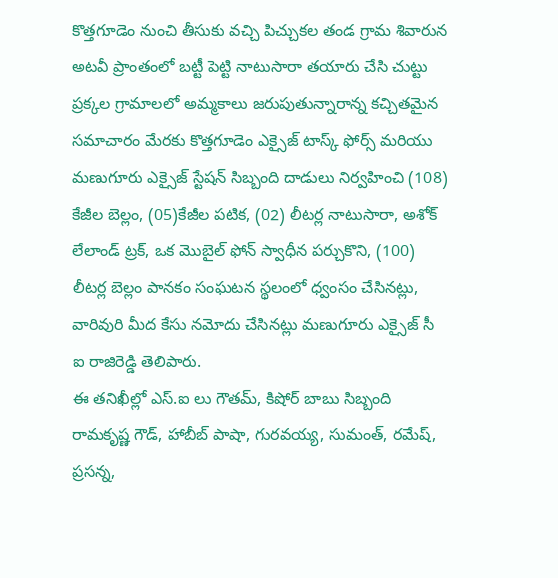కొత్తగూడెం నుంచి తీసుకు వచ్చి పిచ్చుకల తండ గ్రామ శివారున అటవీ ప్రాంతంలో బట్టీ పెట్టి నాటుసారా తయారు చేసి చుట్టు ప్రక్కల గ్రామాలలో అమ్మకాలు జరుపుతున్నారాన్న కచ్చితమైన సమాచారం మేరకు కొత్తగూడెం ఎక్సైజ్ టాస్క్ ఫోర్స్ మరియు మణుగూరు ఎక్సైజ్ స్టేషన్ సిబ్బంది దాడులు నిర్వహించి (108) కేజీల బెల్లం, (05)కేజీల పటిక, (02) లీటర్ల నాటుసారా, అశోక్ లేలాండ్ ట్రక్, ఒక మొబైల్ ఫోన్ స్వాధీన పర్చుకొని, (100) లీటర్ల బెల్లం పానకం సంఘటన స్థలంలో ధ్వంసం చేసినట్లు, వారివురి మీద కేసు నమోదు చేసినట్లు మణుగూరు ఎక్సైజ్ సీ ఐ రాజిరెడ్డి తెలిపారు.
ఈ తనిఖీల్లో ఎస్.ఐ లు గౌతమ్, కిషోర్ బాబు సిబ్బంది రామకృష్ణ గౌడ్, హాబీబ్ పాషా, గురవయ్య, సుమంత్, రమేష్, ప్రసన్న,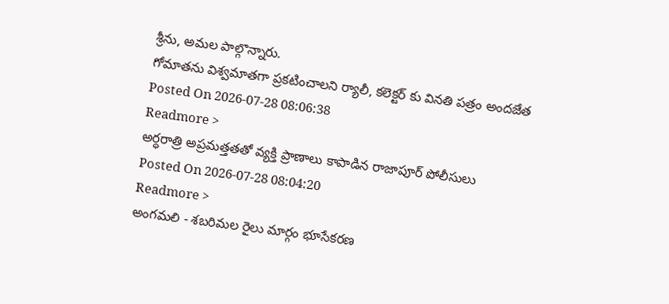శ్రీను, అమల పాల్గొన్నారు.
గోమాతను విశ్వమాతగా ప్రకటించాలని ర్యాలీ, కలెక్టర్ కు వినతి పత్రం అందజేత
Posted On 2026-07-28 08:06:38
Readmore >
అర్ధరాత్రి అప్రమత్తతతో వ్యక్తి ప్రాణాలు కాపాడిన రాజాపూర్ పోలీసులు
Posted On 2026-07-28 08:04:20
Readmore >
అంగమలి - శబరిమల రైలు మార్గం భూసేకరణ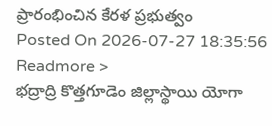ప్రారంభించిన కేరళ ప్రభుత్వం
Posted On 2026-07-27 18:35:56
Readmore >
భద్రాద్రి కొత్తగూడెం జిల్లాస్థాయి యోగా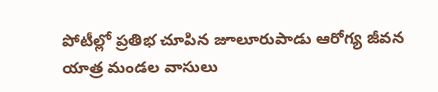పోటీల్లో ప్రతిభ చూపిన జూలూరుపాడు ఆరోగ్య జీవన యాత్ర మండల వాసులు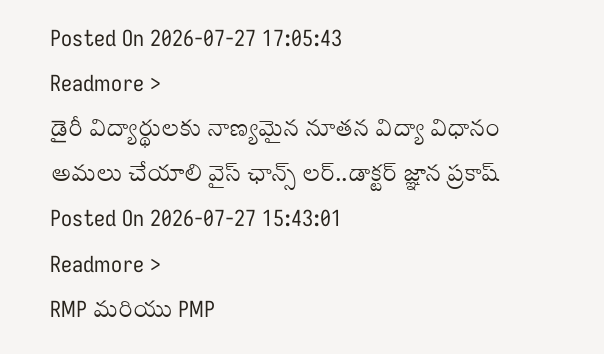Posted On 2026-07-27 17:05:43
Readmore >
డైరీ విద్యార్థులకు నాణ్యమైన నూతన విద్యా విధానం అమలు చేయాలి వైస్ ఛాన్స్ లర్..డాక్టర్ జ్ఞాన ప్రకాష్
Posted On 2026-07-27 15:43:01
Readmore >
RMP మరియు PMP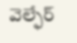వెల్ఫేర్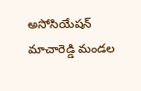అసోసియేషన్ మాచారెడ్డి మండల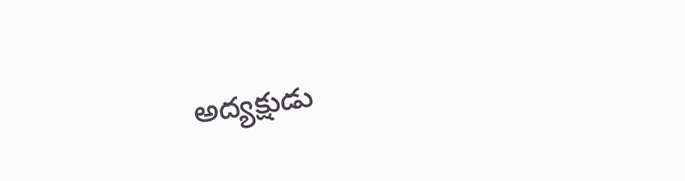అద్యక్షుడు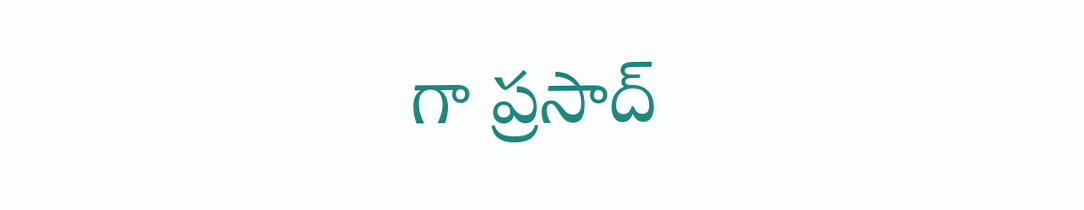గా ప్రసాద్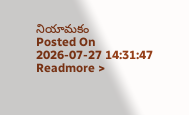నియామకం
Posted On 2026-07-27 14:31:47
Readmore >